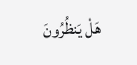هَلْ يَنظُرُونَ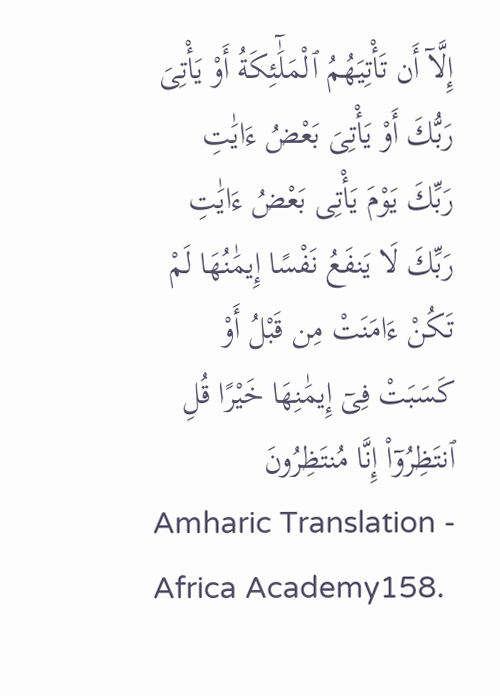إِلَّآ أَن تَأْتِيَهُمُ ٱلْمَلَٰٓئِكَةُ أَوْ يَأْتِىَ رَبُّكَ أَوْ يَأْتِىَ بَعْضُ ءَايَٰتِ رَبِّكَ يَوْمَ يَأْتِى بَعْضُ ءَايَٰتِ رَبِّكَ لَا يَنفَعُ نَفْسًا إِيمَٰنُهَا لَمْ تَكُنْ ءَامَنَتْ مِن قَبْلُ أَوْ كَسَبَتْ فِىٓ إِيمَٰنِهَا خَيْرًا قُلِ ٱنتَظِرُوٓا۟ إِنَّا مُنتَظِرُونَ
Amharic Translation - Africa Academy158.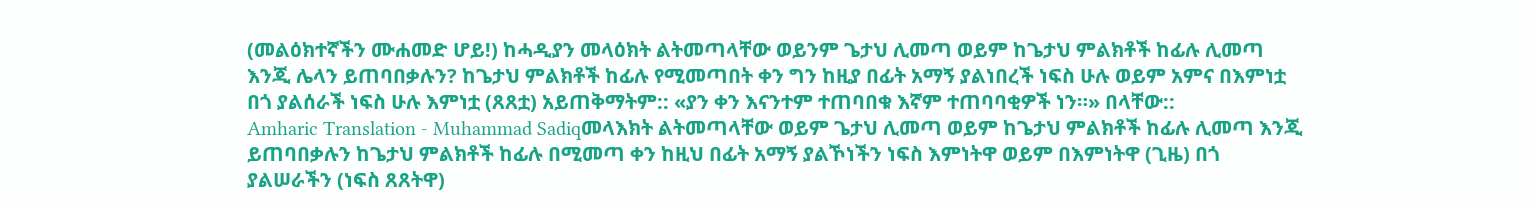(መልዕክተኛችን ሙሐመድ ሆይ!) ከሓዲያን መላዕክት ልትመጣላቸው ወይንም ጌታህ ሊመጣ ወይም ከጌታህ ምልክቶች ከፊሉ ሊመጣ እንጂ ሌላን ይጠባበቃሉን? ከጌታህ ምልክቶች ከፊሉ የሚመጣበት ቀን ግን ከዚያ በፊት አማኝ ያልነበረች ነፍስ ሁሉ ወይም አምና በእምነቷ በጎ ያልሰራች ነፍስ ሁሉ እምነቷ (ጸጸቷ) አይጠቅማትም:: «ያን ቀን እናንተም ተጠባበቁ እኛም ተጠባባቂዎች ነን።» በላቸው::
Amharic Translation - Muhammad Sadiqመላእክት ልትመጣላቸው ወይም ጌታህ ሊመጣ ወይም ከጌታህ ምልክቶች ከፊሉ ሊመጣ እንጂ ይጠባበቃሉን ከጌታህ ምልክቶች ከፊሉ በሚመጣ ቀን ከዚህ በፊት አማኝ ያልኾነችን ነፍስ እምነትዋ ወይም በእምነትዋ (ጊዜ) በጎ ያልሠራችን (ነፍስ ጸጸትዋ)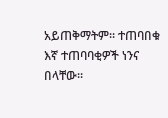አይጠቅማትም፡፡ ተጠባበቁ እኛ ተጠባባቂዎች ነንና በላቸው፡፡